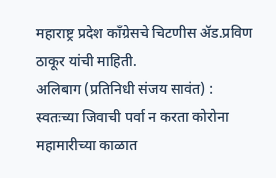महाराष्ट्र प्रदेश कॉंग्रेसचे चिटणीस ॲड.प्रविण ठाकूर यांची माहिती.
अलिबाग (प्रतिनिधी संजय सावंत) : स्वतःच्या जिवाची पर्वा न करता कोरोना महामारीच्या काळात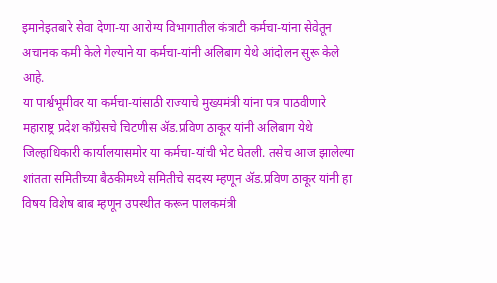इमानेइतबारे सेवा देणा-या आरोग्य विभागातील कंत्राटी कर्मचा-यांना सेवेतून अचानक कमी केले गेल्याने या कर्मचा-यांनी अलिबाग येथे आंदोलन सुरू केले आहे.
या पार्श्वभूमीवर या कर्मचा-यांसाठी राज्याचे मुख्यमंत्री यांना पत्र पाठवीणारे महाराष्ट्र प्रदेश कॉंग्रेसचे चिटणीस ॲड.प्रविण ठाकूर यांनी अलिबाग येथे जिल्हाधिकारी कार्यालयासमोर या कर्मचा-यांची भेट घेतली. तसेच आज झालेल्या शांतता समितीच्या बैठकीमध्ये समितीचे सदस्य म्हणून ॲड.प्रविण ठाकूर यांनी हा विषय विशेष बाब म्हणून उपस्थीत करून पालकमंत्री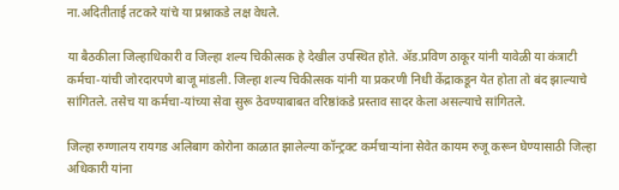ना.अदितीताई तटकरे यांचे या प्रश्नाकडे लक्ष वेधले.

या बैठकीला जिल्हाधिकारी व जिल्हा शल्य चिकीत्सक हे देखील उपस्थित होते. ॲड.प्रविण ठाकूर यांनी यावेळी या कंत्राटी कर्मचा-यांची जोरदारपणे बाजू मांडली. जिल्हा शल्य चिकीत्सक यांनी या प्रकरणी निधी केंद्राकडून येत होता तो बंद झाल्याचे सांगितले. तसेच या कर्मचा-यांच्या सेवा सुरू ठेवण्याबाबत वरिष्ठांकडे प्रस्ताव सादर केला असल्याचे सांगितले.

जिल्हा रुग्णालय रायगड अलिबाग कोरोना काळात झालेल्या कॉन्ट्रक्ट कर्मचाऱ्यांना सेवेत कायम रुजू करून घेण्यासाठी जिल्हा अधिकारी यांना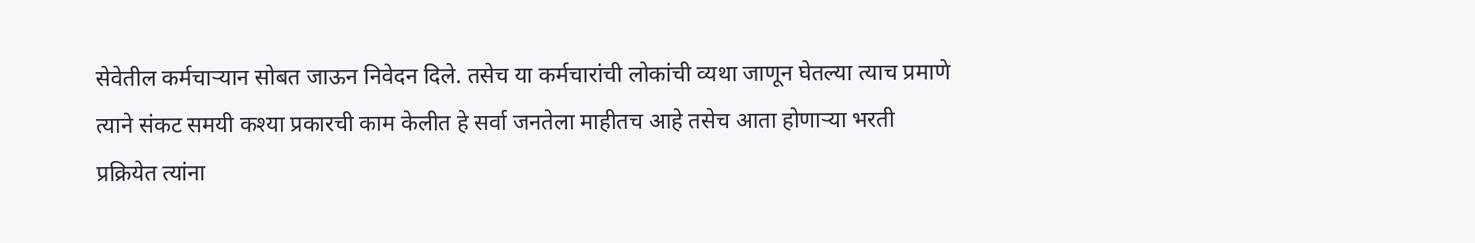सेवेतील कर्मचाऱ्यान सोबत जाऊन निवेदन दिले. तसेच या कर्मचारांची लोकांची व्यथा जाणून घेतल्या त्याच प्रमाणे त्याने संकट समयी कश्या प्रकारची काम केलीत हे सर्वा जनतेला माहीतच आहे तसेच आता होणाऱ्या भरती प्रक्रियेत त्यांना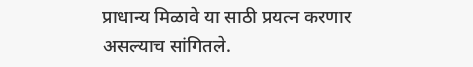प्राधान्य मिळावे या साठी प्रयत्न करणार असल्याच सांगितले.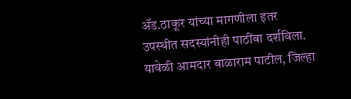ॲड.ठाकूर यांच्या मागणीला इतर उपस्थीत सदस्यांनीही पाठींबा दर्शविला. यावेळी आमदार बाळाराम पाटील, जिल्हा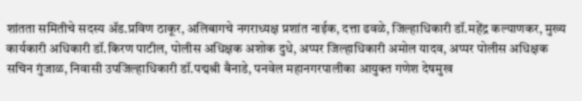शांतता समितीचे सदस्य ॲड.प्रविण ठाकूर, अलिबागचे नगराध्यक्ष प्रशांत नाईक, दत्ता ढवळे, जिल्हाधिकारी डॉ.महेंद्र कल्याणकर, मुख्य कार्यकारी अधिकारी डॉ.किरण पाटील, पोलीस अधिक्षक अशोक दुधे, अप्पर जिल्हाधिकारी अमोल यादव, अप्पर पोलीस अधिक्षक सचिन गुंजाळ, निवासी उपजिल्हाधिकारी डॉ.पद्मश्री बैनाडे, पनवेल महानगरपालीका आयुक्त गणेश देषमुख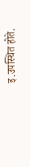इ.उपस्थित होते.